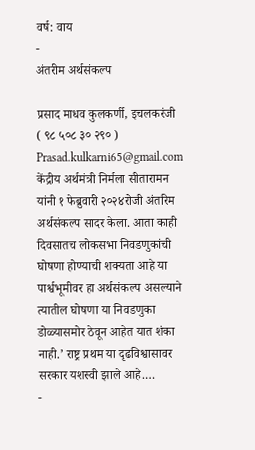वर्ष: वाय
-
अंतरीम अर्थसंकल्प

प्रसाद माधव कुलकर्णी, इचलकरंजी ( ९८ ५०८ ३० २९० ) Prasad.kulkarni65@gmail.com केंद्रीय अर्थमंत्री निर्मला सीतारामन यांनी १ फेब्रुवारी २०२४रोजी अंतरिम अर्थसंकल्प सादर केला. आता काही दिवसातच लोकसभा निवडणुकांची घोषणा होण्याची शक्यता आहे या पार्श्वभूमीवर हा अर्थसंकल्प असल्याने त्यातील घोषणा या निवडणुका डोळ्यासमोर ठेवून आहेत यात शंका नाही.’ राष्ट्र प्रथम या दृढविश्वासावर सरकार यशस्वी झाले आहे.…
-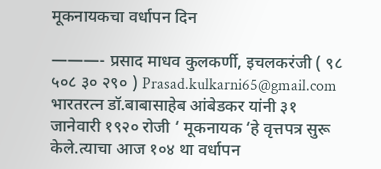मूकनायकचा वर्धापन दिन

———- प्रसाद माधव कुलकर्णी, इचलकरंजी ( ९८ ५०८ ३० २९० ) Prasad.kulkarni65@gmail.com भारतरत्न डॉ.बाबासाहेब आंबेडकर यांनी ३१ जानेवारी १९२० रोजी ‘ मूकनायक ‘हे वृत्तपत्र सुरू केले.त्याचा आज १०४ था वर्धापन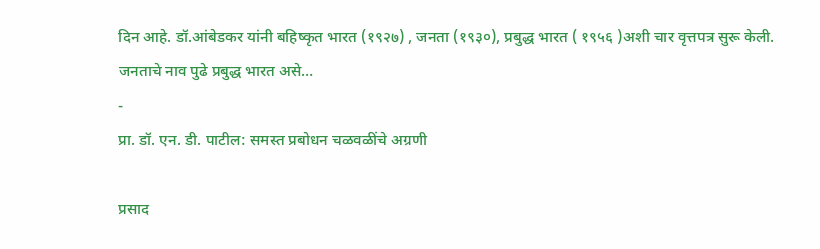दिन आहे. डॉ.आंबेडकर यांनी बहिष्कृत भारत (१९२७) , जनता (१९३०), प्रबुद्ध भारत ( १९५६ )अशी चार वृत्तपत्र सुरू केली. जनताचे नाव पुढे प्रबुद्ध भारत असे…
-
प्रा. डॉ. एन. डी. पाटील: समस्त प्रबोधन चळवळींचे अग्रणी

प्रसाद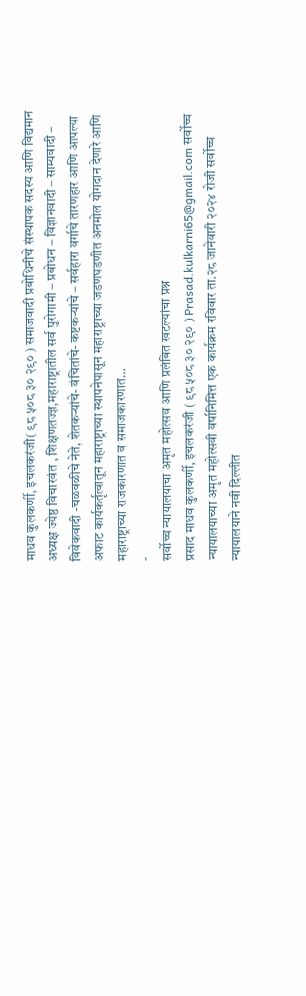माधव कुलकर्णी, इचलकरंजी( ९८ ५०८ ३० २९० ) समाजवादी प्रबोधिनीचे संस्थापक सदस्य आणि विद्यमान अध्यक्ष ज्येष्ठ विचारवंत , शिक्षणतज्ज्ञ,महाराष्ट्रातील सर्व पुरोगामी – प्रबोधन – विज्ञानवादी – साम्यवादी – विवेकवादी -चळवळीचे नेते, शेतकऱ्यांचे- वंचितांचे- कष्टकऱ्यांचे – सर्वहारा वर्गाचे तारणहार आणि आपल्या अफाट कार्यकर्तृत्वातून महाराष्ट्राच्या स्थापनेपासून महाराष्ट्राच्या जडणघडणीत अनमोल योगदान देणारे आणि महाराष्ट्राच्या राजकारणात व समाजकारणात…
-
सर्वोच्च न्यायालयाचा अमृत महोत्सव आणि प्रलंबित खटल्यांचा प्रश्न
प्रसाद माधव कुलकर्णी, इचलकरंजी ( ९८ ५०८ ३० २९० ) Prasad.kulkarni65@gmail.com सर्वोच्च न्यायालयाच्या अमृत महोत्सवी वर्षानिमित्त एक कार्यक्रम रविवार ता.२८ जानेवारी २०२४ रोजी सर्वोच्च न्यायालयाने नवी दिल्लीत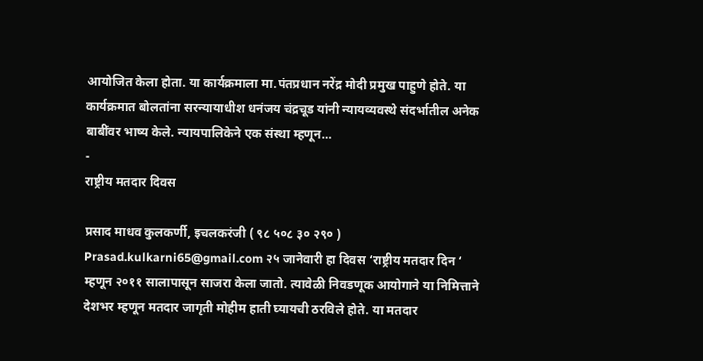आयोजित केला होता. या कार्यक्रमाला मा.पंतप्रधान नरेंद्र मोदी प्रमुख पाहुणे होते. या कार्यक्रमात बोलतांना सरन्यायाधीश धनंजय चंद्रचूड यांनी न्यायव्यवस्थे संदर्भातील अनेक बाबींवर भाष्य केले. न्यायपालिकेने एक संस्था म्हणून…
-
राष्ट्रीय मतदार दिवस

प्रसाद माधव कुलकर्णी, इचलकरंजी ( ९८ ५०८ ३० २९० ) Prasad.kulkarni65@gmail.com २५ जानेवारी हा दिवस ‘राष्ट्रीय मतदार दिन ‘ म्हणून २०११ सालापासून साजरा केला जातो. त्यावेळी निवडणूक आयोगाने या निमित्ताने देशभर म्हणून मतदार जागृती मोहीम हाती घ्यायची ठरविले होते. या मतदार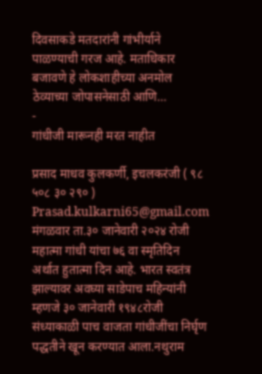दिवसाकडे मतदारांनी गांभीर्याने पाळण्याची गरज आहे. मताधिकार बजावणे हे लोकशाहीच्या अनमोल ठेव्याच्या जोपासनेसाठी आणि…
-
गांधीजी मारूनही मरत नाहीत

प्रसाद माधव कुलकर्णी, इचलकरंजी ( ९८ ५०८ ३० २९० ) Prasad.kulkarni65@gmail.com मंगळवार ता.३० जानेवारी २०२४ रोजी महात्मा गांधी यांचा ७६ वा स्मृतिदिन अर्थात हुतात्मा दिन आहे. भारत स्वतंत्र झाल्यावर अवघ्या साडेपाच महिन्यांनी म्हणजे ३० जानेवारी १९४८रोजी संध्याकाळी पाच वाजता गांधीजींचा निर्घृण पद्धतीने खून करण्यात आला.नथुराम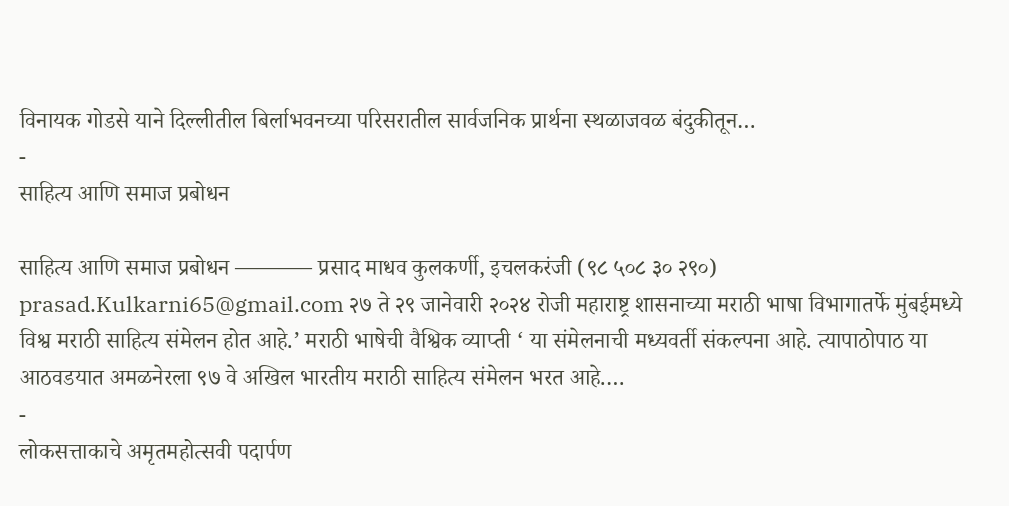विनायक गोडसे याने दिल्लीतील बिर्लाभवनच्या परिसरातील सार्वजनिक प्रार्थना स्थळाजवळ बंदुकीतून…
-
साहित्य आणि समाज प्रबोधन

साहित्य आणि समाज प्रबोधन ———– प्रसाद माधव कुलकर्णी, इचलकरंजी (९८ ५०८ ३० २९०) prasad.Kulkarni65@gmail.com २७ ते २९ जानेवारी २०२४ रोजी महाराष्ट्र शासनाच्या मराठी भाषा विभागातर्फे मुंबईमध्ये विश्व मराठी साहित्य संमेलन होत आहे.’ मराठी भाषेची वैश्विक व्याप्ती ‘ या संमेलनाची मध्यवर्ती संकल्पना आहे. त्यापाठोपाठ या आठवडयात अमळनेरला ९७ वे अखिल भारतीय मराठी साहित्य संमेलन भरत आहे.…
-
लोकसत्ताकाचे अमृतमहोत्सवी पदार्पण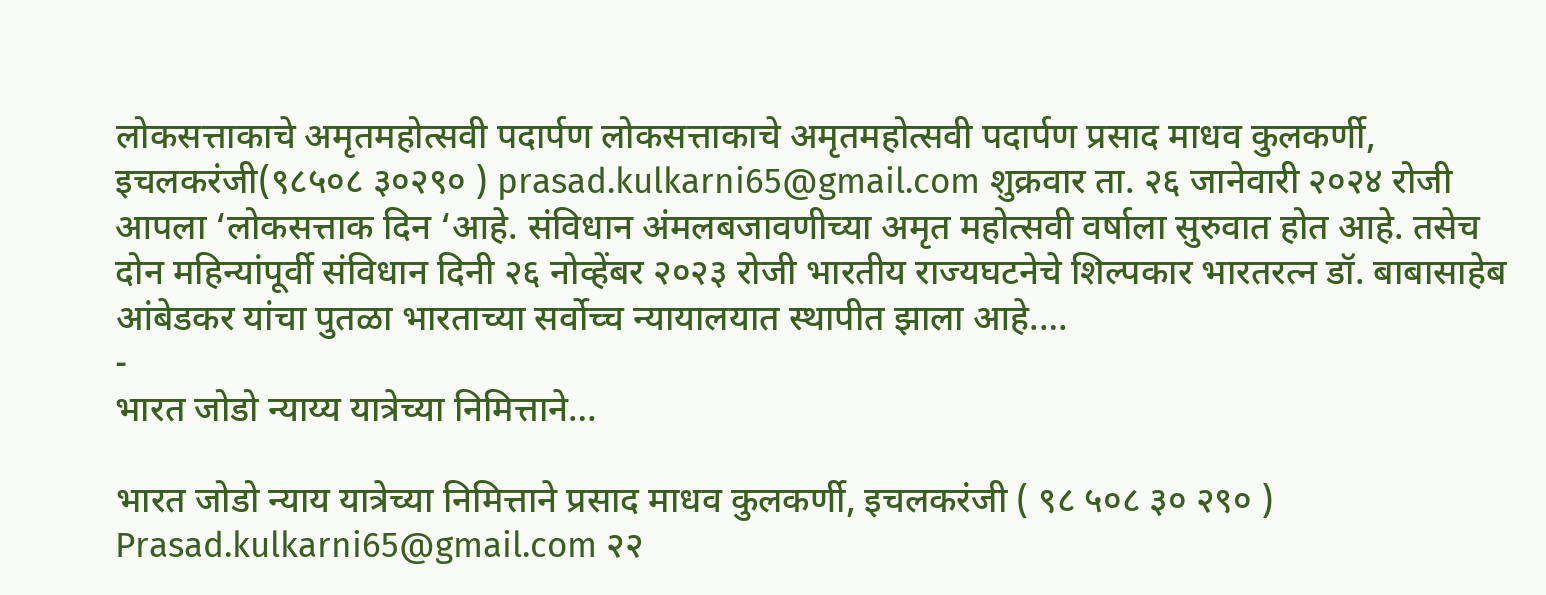लोकसत्ताकाचे अमृतमहोत्सवी पदार्पण लोकसत्ताकाचे अमृतमहोत्सवी पदार्पण प्रसाद माधव कुलकर्णी, इचलकरंजी(९८५०८ ३०२९० ) prasad.kulkarni65@gmail.com शुक्रवार ता. २६ जानेवारी २०२४ रोजी आपला ‘लोकसत्ताक दिन ‘आहे. संविधान अंमलबजावणीच्या अमृत महोत्सवी वर्षाला सुरुवात होत आहे. तसेच दोन महिन्यांपूर्वी संविधान दिनी २६ नोव्हेंबर २०२३ रोजी भारतीय राज्यघटनेचे शिल्पकार भारतरत्न डॉ. बाबासाहेब आंबेडकर यांचा पुतळा भारताच्या सर्वोच्च न्यायालयात स्थापीत झाला आहे.…
-
भारत जोडो न्याय्य यात्रेच्या निमित्ताने…

भारत जोडो न्याय यात्रेच्या निमित्ताने प्रसाद माधव कुलकर्णी, इचलकरंजी ( ९८ ५०८ ३० २९० ) Prasad.kulkarni65@gmail.com २२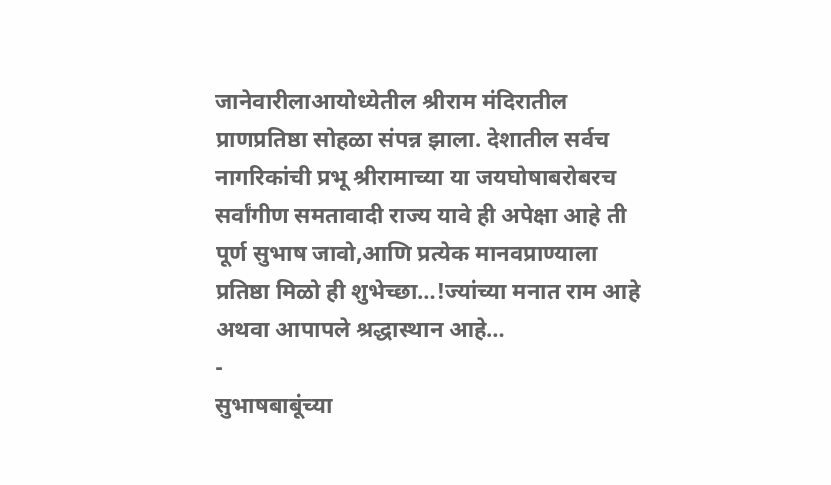जानेवारीलाआयोध्येतील श्रीराम मंदिरातील प्राणप्रतिष्ठा सोहळा संपन्न झाला. देशातील सर्वच नागरिकांची प्रभू श्रीरामाच्या या जयघोषाबरोबरच सर्वांगीण समतावादी राज्य यावे ही अपेक्षा आहे ती पूर्ण सुभाष जावो,आणि प्रत्येक मानवप्राण्याला प्रतिष्ठा मिळो ही शुभेच्छा…!ज्यांच्या मनात राम आहे अथवा आपापले श्रद्धास्थान आहे…
-
सुभाषबाबूंच्या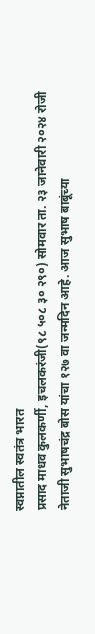स्वप्नातील स्वतंत्र भारत
प्रसाद माधव कुलकर्णी, इचलकरंजी(९८ ५०८ ३० २९०) सोमवार ता. २३ जानेवारी २०२४ रोजी नेताजी सुभाषचंद्र बोस यांचा १२७ वा जन्मदिन आहे. आज सुभाष बाबूंच्या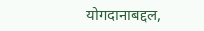योगदानाबद्दल,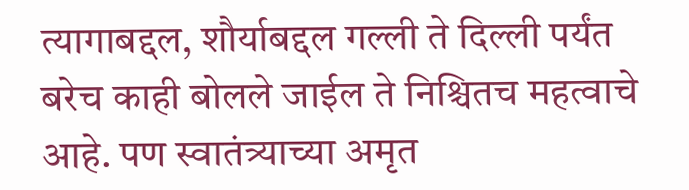त्यागाबद्दल, शौर्याबद्दल गल्ली ते दिल्ली पर्यंत बरेच काही बोलले जाईल ते निश्चितच महत्वाचे आहे. पण स्वातंत्र्याच्या अमृत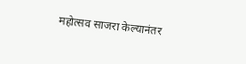महोत्सव साजरा केल्यानंतर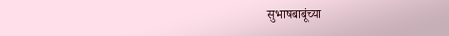सुभाषबाबूंच्या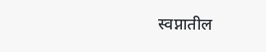स्वप्नातील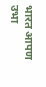भारत आपण उभा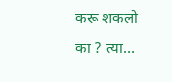करू शकलो का ? त्या…